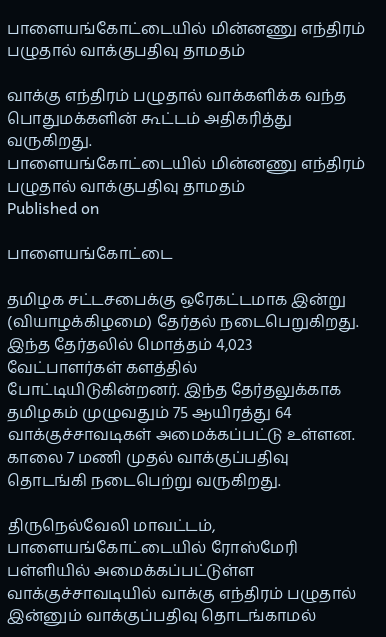பாளையங்கோட்டையில் மின்னணு எந்திரம் பழுதால் வாக்குபதிவு தாமதம்

வாக்கு எந்திரம் பழுதால் வாக்களிக்க வந்த பொதுமக்களின் கூட்டம் அதிகரித்து வருகிறது.
பாளையங்கோட்டையில் மின்னணு எந்திரம் பழுதால் வாக்குபதிவு தாமதம்
Published on

பாளையங்கோட்டை

தமிழக சட்டசபைக்கு ஒரேகட்டமாக இன்று (வியாழக்கிழமை) தேர்தல் நடைபெறுகிறது. இந்த தேர்தலில் மொத்தம் 4,023 வேட்பாளர்கள் களத்தில் போட்டியிடுகின்றனர். இந்த தேர்தலுக்காக தமிழகம் முழுவதும் 75 ஆயிரத்து 64 வாக்குச்சாவடிகள் அமைக்கப்பட்டு உள்ளன. காலை 7 மணி முதல் வாக்குப்பதிவு தொடங்கி நடைபெற்று வருகிறது.

திருநெல்வேலி மாவட்டம், பாளையங்கோட்டையில் ரோஸ்மேரி பள்ளியில் அமைக்கப்பட்டுள்ள வாக்குச்சாவடியில் வாக்கு எந்திரம் பழுதால் இன்னும் வாக்குப்பதிவு தொடங்காமல்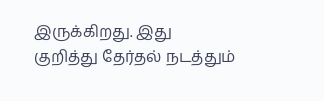இருக்கிறது. இது குறித்து தேர்தல் நடத்தும்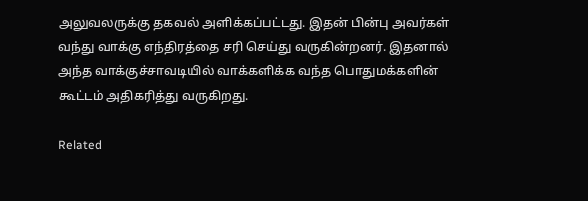அலுவலருக்கு தகவல் அளிக்கப்பட்டது. இதன் பின்பு அவர்கள் வந்து வாக்கு எந்திரத்தை சரி செய்து வருகின்றனர். இதனால் அந்த வாக்குச்சாவடியில் வாக்களிக்க வந்த பொதுமக்களின் கூட்டம் அதிகரித்து வருகிறது.

Related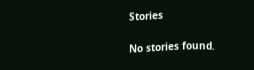Stories

No stories found.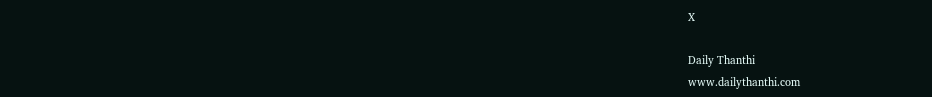X

Daily Thanthi
www.dailythanthi.com